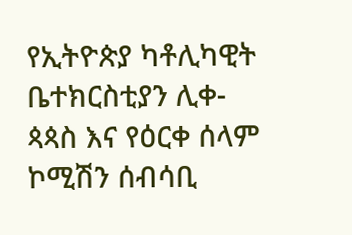የኢትዮጵያ ካቶሊካዊት ቤተክርስቲያን ሊቀ-ጳጳስ እና የዕርቀ ሰላም ኮሚሽን ሰብሳቢ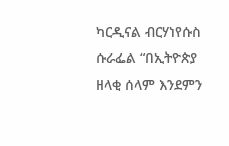ካርዲናል ብርሃነየሱስ ሱራፌል “በኢትዮጵያ ዘላቂ ሰላም እንደምን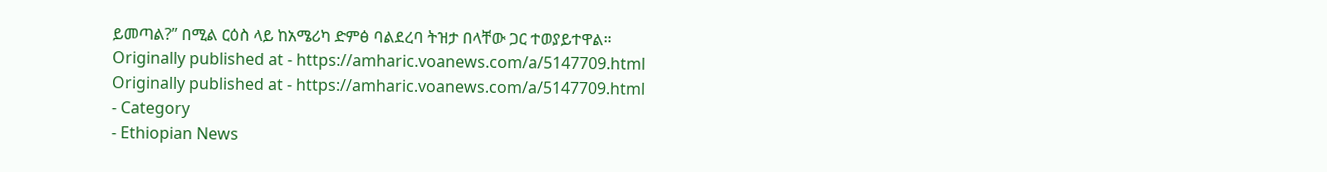ይመጣል?” በሚል ርዕስ ላይ ከአሜሪካ ድምፅ ባልደረባ ትዝታ በላቸው ጋር ተወያይተዋል።
Originally published at - https://amharic.voanews.com/a/5147709.html
Originally published at - https://amharic.voanews.com/a/5147709.html
- Category
- Ethiopian News